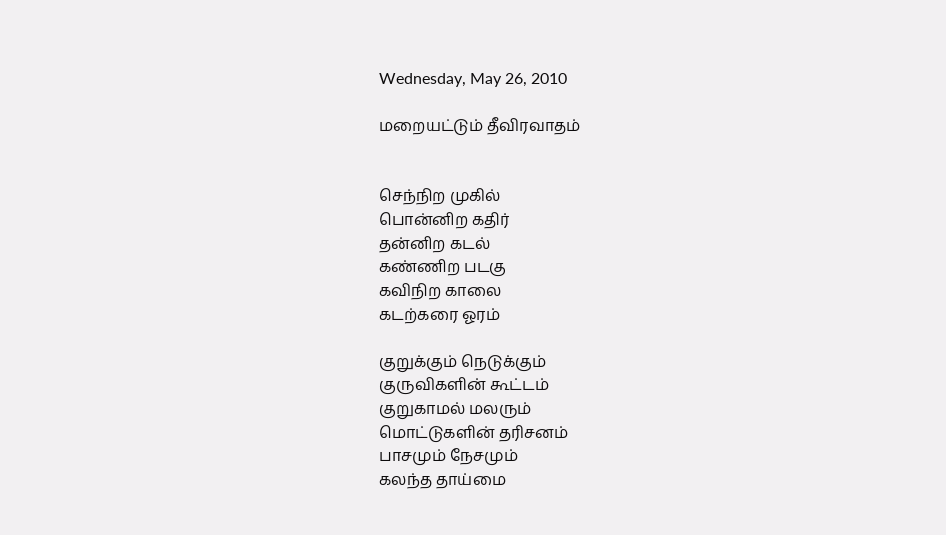Wednesday, May 26, 2010

மறையட்டும் தீவிரவாதம்


செந்நிற முகில்
பொன்னிற கதிர்
தன்னிற கடல்
கண்ணிற படகு
கவிநிற காலை
கடற்கரை ஓரம்

குறுக்கும் நெடுக்கும்
குருவிகளின் கூட்டம்
குறுகாமல் மலரும்
மொட்டுகளின் தரிசனம்
பாசமும் நேசமும்
கலந்த தாய்மை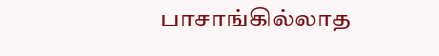பாசாங்கில்லாத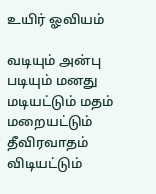உயிர் ஓவியம்

வடியும் அன்பு
படியும் மனது
மடியட்டும் மதம்
மறையட்டும் தீவிரவாதம்
விடியட்டும்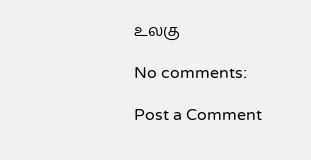உலகு

No comments:

Post a Comment